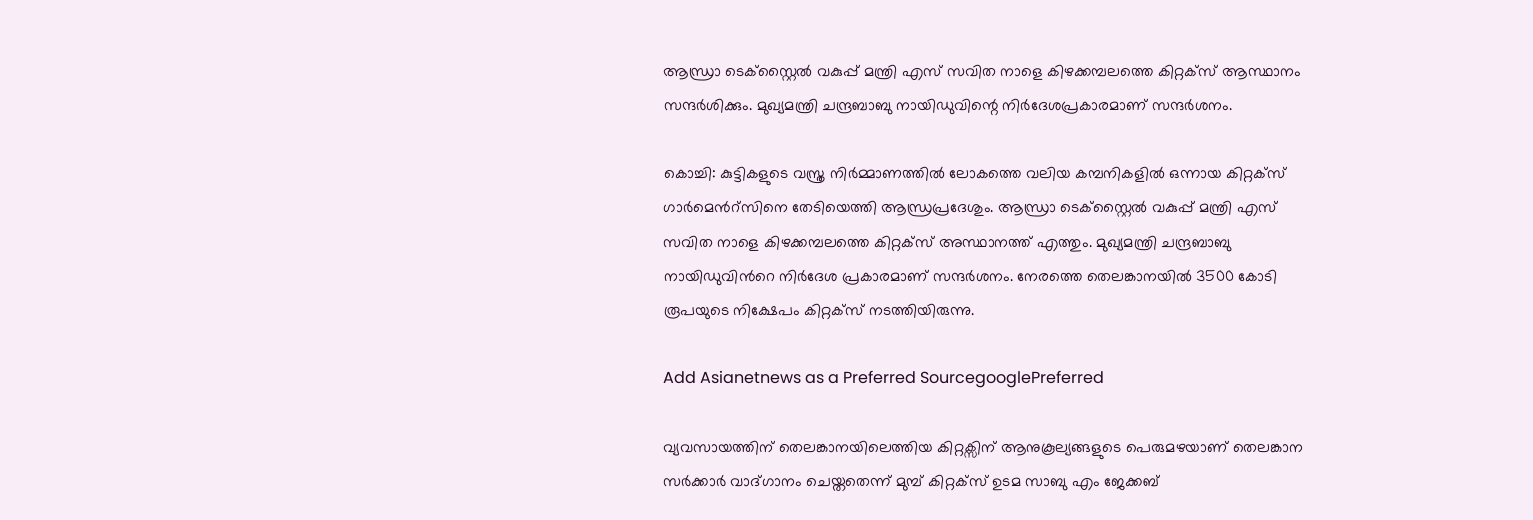ആന്ധ്രാ ടെക്സ്റ്റൈൽ വകുപ്പ് മന്ത്രി എസ് സവിത നാളെ കിഴക്കമ്പലത്തെ കിറ്റക്സ് ആസ്ഥാനം സന്ദർശിക്കും. മുഖ്യമന്ത്രി ചന്ദ്രബാബു നായിഡുവിന്റെ നിർദേശപ്രകാരമാണ് സന്ദർശനം.

കൊച്ചി: കുട്ടികളുടെ വസ്ത്ര നിർമ്മാണത്തിൽ ലോകത്തെ വലിയ കമ്പനികളില്‍ ഒന്നായ കിറ്റക്സ് ഗാർമെന്‍റ്സിനെ തേടിയെത്തി ആന്ധ്രപ്രദേശും. ആന്ധ്രാ ടെക്സ്റ്റൈൽ വകുപ്പ് മന്ത്രി എസ് സവിത നാളെ കിഴക്കമ്പലത്തെ കിറ്റക്സ് അസ്ഥാനത്ത് എത്തും. മുഖ്യമന്ത്രി ചന്ദ്രബാബു നായിഡുവിന്‍റെ നിർദേശ പ്രകാരമാണ് സന്ദർശനം. നേരത്തെ തെലങ്കാനയിൽ 3500 കോടി രൂപയുടെ നിക്ഷേപം കിറ്റക്സ് നടത്തിയിരുന്നു.

Add Asianetnews as a Preferred SourcegooglePreferred

വ്യവസായത്തിന് തെലങ്കാനയിലെത്തിയ കിറ്റക്സിന് ആനുകൂല്യങ്ങളുടെ പെരുമഴയാണ് തെലങ്കാന സർക്കാർ വാദ്ഗാനം ചെയ്തതെന്ന് മുമ്പ് കിറ്റക്സ് ഉടമ സാബു എം ജേക്കബ്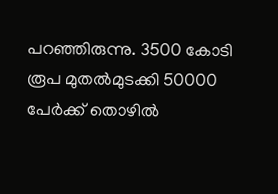പറഞ്ഞിരുന്നു. 3500 കോടി രൂപ മുതല്‍മുടക്കി 50000 പേര്‍ക്ക് തൊഴില്‍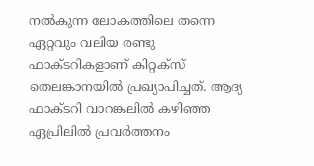നല്‍കുന്ന ലോകത്തിലെ തന്നെ ഏറ്റവും വലിയ രണ്ടു ഫാക്ടറികളാണ് കിറ്റക്‌സ് തെലങ്കാനയില്‍ പ്രഖ്യാപിച്ചത്. ആദ്യ ഫാക്ടറി വാറങ്കലില്‍ കഴിഞ്ഞ ഏപ്രിലില്‍ പ്രവര്‍ത്തനം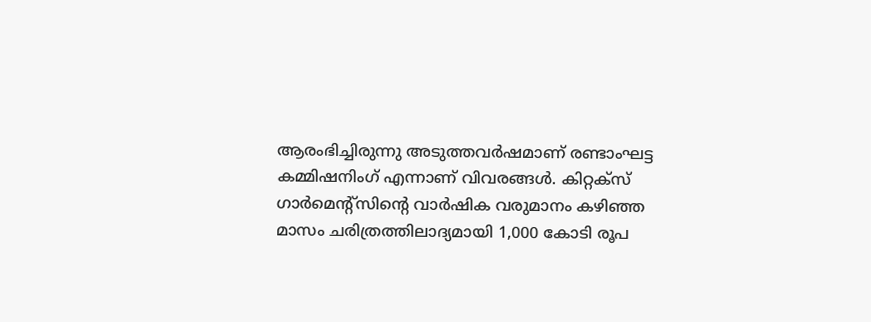ആരംഭിച്ചിരുന്നു അടുത്തവര്‍ഷമാണ് രണ്ടാംഘട്ട കമ്മിഷനിംഗ് എന്നാണ് വിവരങ്ങൾ. കിറ്റക്‌സ് ഗാര്‍മെന്‍റ്സിന്‍റെ വാര്‍ഷിക വരുമാനം കഴിഞ്ഞ മാസം ചരിത്രത്തിലാദ്യമായി 1,000 കോടി രൂപ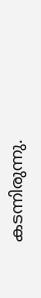കടന്നിരുന്നു.